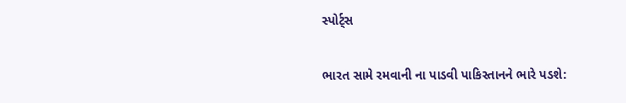સ્પોર્ટ્સ

ભારત સામે રમવાની ના પાડવી પાકિસ્તાનને ભારે પડશે: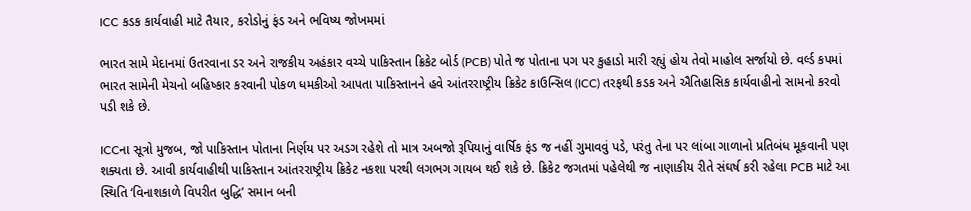ICC કડક કાર્યવાહી માટે તૈયાર, કરોડોનું ફંડ અને ભવિષ્ય જોખમમાં

ભારત સામે મેદાનમાં ઉતરવાના ડર અને રાજકીય અહંકાર વચ્ચે પાકિસ્તાન ક્રિકેટ બોર્ડ (PCB) પોતે જ પોતાના પગ પર કુહાડો મારી રહ્યું હોય તેવો માહોલ સર્જાયો છે. વર્લ્ડ કપમાં ભારત સામેની મેચનો બહિષ્કાર કરવાની પોકળ ધમકીઓ આપતા પાકિસ્તાનને હવે આંતરરાષ્ટ્રીય ક્રિકેટ કાઉન્સિલ (ICC) તરફથી કડક અને ઐતિહાસિક કાર્યવાહીનો સામનો કરવો પડી શકે છે.

ICCના સૂત્રો મુજબ, જો પાકિસ્તાન પોતાના નિર્ણય પર અડગ રહેશે તો માત્ર અબજો રૂપિયાનું વાર્ષિક ફંડ જ નહીં ગુમાવવું પડે, પરંતુ તેના પર લાંબા ગાળાનો પ્રતિબંધ મૂકવાની પણ શક્યતા છે. આવી કાર્યવાહીથી પાકિસ્તાન આંતરરાષ્ટ્રીય ક્રિકેટ નકશા પરથી લગભગ ગાયબ થઈ શકે છે. ક્રિકેટ જગતમાં પહેલેથી જ નાણાકીય રીતે સંઘર્ષ કરી રહેલા PCB માટે આ સ્થિતિ ‘વિનાશકાળે વિપરીત બુદ્ધિ’ સમાન બની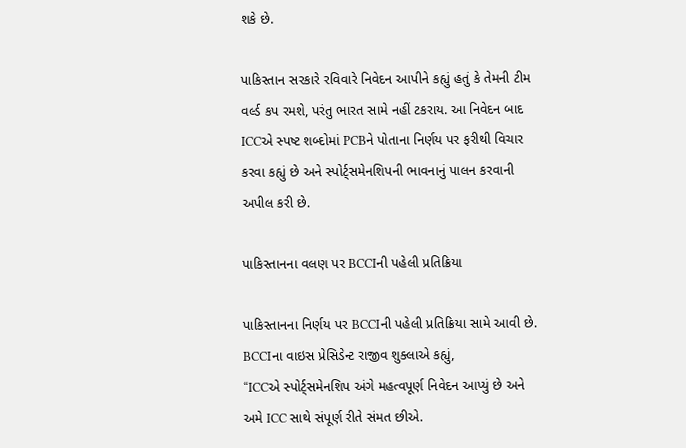શકે છે.

પાકિસ્તાન સરકારે રવિવારે નિવેદન આપીને કહ્યું હતું કે તેમની ટીમ વર્લ્ડ કપ રમશે, પરંતુ ભારત સામે નહીં ટકરાય. આ નિવેદન બાદ ICCએ સ્પષ્ટ શબ્દોમાં PCBને પોતાના નિર્ણય પર ફરીથી વિચાર કરવા કહ્યું છે અને સ્પોર્ટ્સમેનશિપની ભાવનાનું પાલન કરવાની અપીલ કરી છે.

પાકિસ્તાનના વલણ પર BCCIની પહેલી પ્રતિક્રિયા

પાકિસ્તાનના નિર્ણય પર BCCIની પહેલી પ્રતિક્રિયા સામે આવી છે. BCCIના વાઇસ પ્રેસિડેન્ટ રાજીવ શુક્લાએ કહ્યું,
“ICCએ સ્પોર્ટ્સમેનશિપ અંગે મહત્વપૂર્ણ નિવેદન આપ્યું છે અને અમે ICC સાથે સંપૂર્ણ રીતે સંમત છીએ.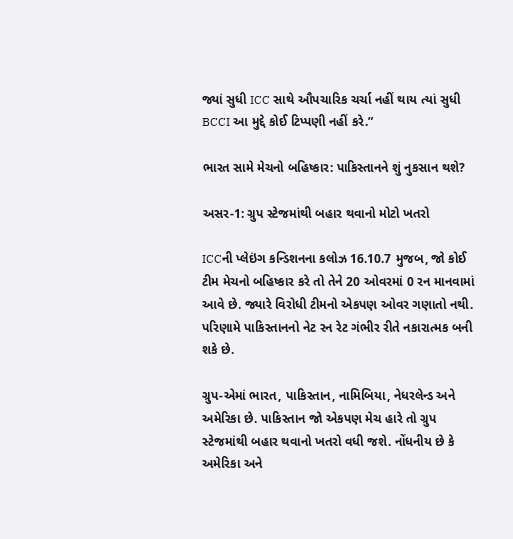જ્યાં સુધી ICC સાથે ઔપચારિક ચર્ચા નહીં થાય ત્યાં સુધી BCCI આ મુદ્દે કોઈ ટિપ્પણી નહીં કરે.”

ભારત સામે મેચનો બહિષ્કાર: પાકિસ્તાનને શું નુકસાન થશે?

અસર-1: ગ્રુપ સ્ટેજમાંથી બહાર થવાનો મોટો ખતરો

ICCની પ્લેઇંગ કન્ડિશનના કલોઝ 16.10.7 મુજબ, જો કોઈ ટીમ મેચનો બહિષ્કાર કરે તો તેને 20 ઓવરમાં 0 રન માનવામાં આવે છે. જ્યારે વિરોધી ટીમનો એકપણ ઓવર ગણાતો નથી. પરિણામે પાકિસ્તાનનો નેટ રન રેટ ગંભીર રીતે નકારાત્મક બની શકે છે.

ગ્રુપ-એમાં ભારત, પાકિસ્તાન, નામિબિયા, નેધરલેન્ડ અને અમેરિકા છે. પાકિસ્તાન જો એકપણ મેચ હારે તો ગ્રુપ સ્ટેજમાંથી બહાર થવાનો ખતરો વધી જશે. નોંધનીય છે કે અમેરિકા અને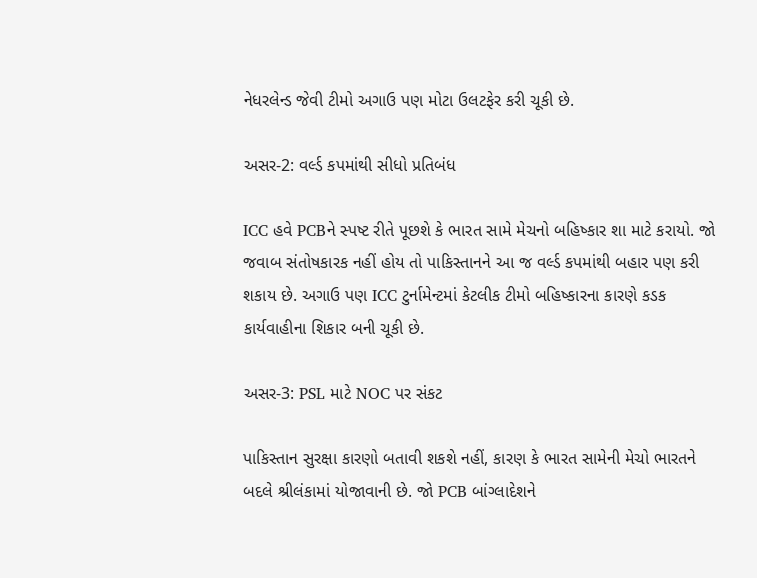નેધરલેન્ડ જેવી ટીમો અગાઉ પણ મોટા ઉલટફેર કરી ચૂકી છે.

અસર-2: વર્લ્ડ કપમાંથી સીધો પ્રતિબંધ

ICC હવે PCBને સ્પષ્ટ રીતે પૂછશે કે ભારત સામે મેચનો બહિષ્કાર શા માટે કરાયો. જો જવાબ સંતોષકારક નહીં હોય તો પાકિસ્તાનને આ જ વર્લ્ડ કપમાંથી બહાર પણ કરી શકાય છે. અગાઉ પણ ICC ટુર્નામેન્ટમાં કેટલીક ટીમો બહિષ્કારના કારણે કડક કાર્યવાહીના શિકાર બની ચૂકી છે.

અસર-3: PSL માટે NOC પર સંકટ

પાકિસ્તાન સુરક્ષા કારણો બતાવી શકશે નહીં, કારણ કે ભારત સામેની મેચો ભારતને બદલે શ્રીલંકામાં યોજાવાની છે. જો PCB બાંગ્લાદેશને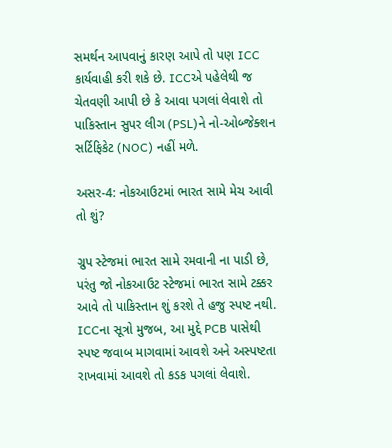સમર્થન આપવાનું કારણ આપે તો પણ ICC કાર્યવાહી કરી શકે છે. ICCએ પહેલેથી જ ચેતવણી આપી છે કે આવા પગલાં લેવાશે તો પાકિસ્તાન સુપર લીગ (PSL)ને નો-ઓબ્જેક્શન સર્ટિફિકેટ (NOC) નહીં મળે.

અસર-4: નોકઆઉટમાં ભારત સામે મેચ આવી તો શું?

ગ્રુપ સ્ટેજમાં ભારત સામે રમવાની ના પાડી છે, પરંતુ જો નોકઆઉટ સ્ટેજમાં ભારત સામે ટક્કર આવે તો પાકિસ્તાન શું કરશે તે હજુ સ્પષ્ટ નથી. ICCના સૂત્રો મુજબ, આ મુદ્દે PCB પાસેથી સ્પષ્ટ જવાબ માગવામાં આવશે અને અસ્પષ્ટતા રાખવામાં આવશે તો કડક પગલાં લેવાશે.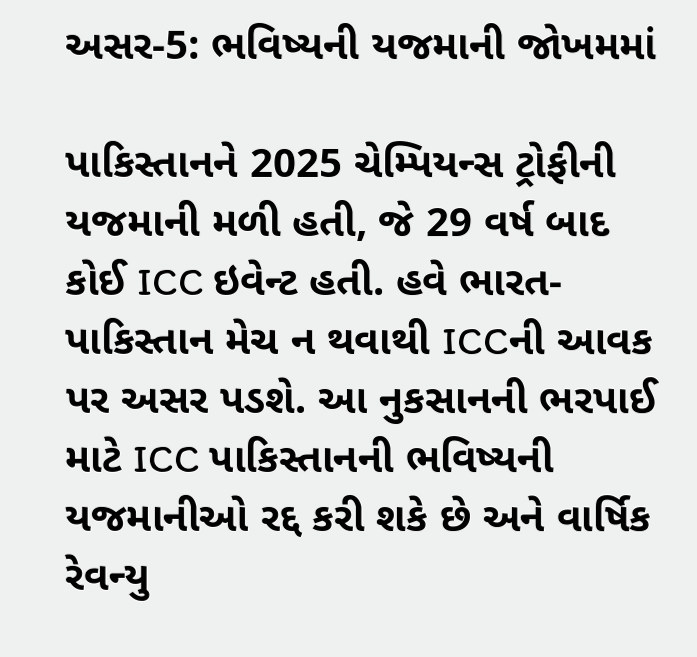અસર-5: ભવિષ્યની યજમાની જોખમમાં

પાકિસ્તાનને 2025 ચેમ્પિયન્સ ટ્રોફીની યજમાની મળી હતી, જે 29 વર્ષ બાદ કોઈ ICC ઇવેન્ટ હતી. હવે ભારત-પાકિસ્તાન મેચ ન થવાથી ICCની આવક પર અસર પડશે. આ નુકસાનની ભરપાઈ માટે ICC પાકિસ્તાનની ભવિષ્યની યજમાનીઓ રદ્દ કરી શકે છે અને વાર્ષિક રેવન્યુ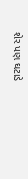શેર પણ ઘટાડે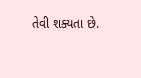તેવી શક્યતા છે.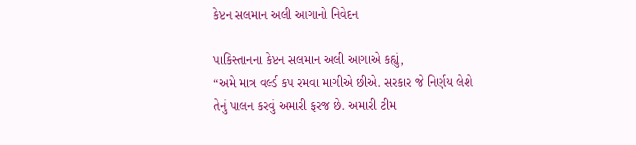કેપ્ટન સલમાન અલી આગાનો નિવેદન

પાકિસ્તાનના કેપ્ટન સલમાન અલી આગાએ કહ્યું,
“અમે માત્ર વર્લ્ડ કપ રમવા માગીએ છીએ. સરકાર જે નિર્ણય લેશે તેનું પાલન કરવું અમારી ફરજ છે. અમારી ટીમ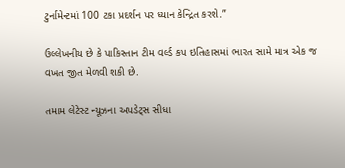ટુર્નામેન્ટમાં 100 ટકા પ્રદર્શન પર ધ્યાન કેન્દ્રિત કરશે.”

ઉલ્લેખનીય છે કે પાકિસ્તાન ટીમ વર્લ્ડ કપ ઇતિહાસમાં ભારત સામે માત્ર એક જ વખત જીત મેળવી શકી છે.

તમામ લેટેસ્ટ ન્યૂઝના અપડેટ્સ સીધા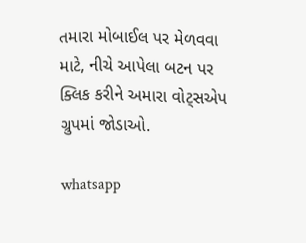તમારા મોબાઈલ પર મેળવવા માટે, નીચે આપેલા બટન પર ક્લિક કરીને અમારા વોટ્સએપ ગ્રુપમાં જોડાઓ.

whatsapp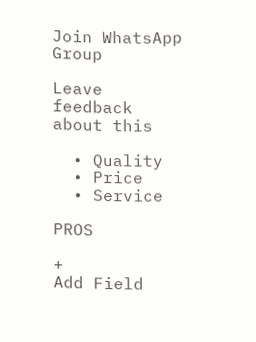Join WhatsApp Group

Leave feedback about this

  • Quality
  • Price
  • Service

PROS

+
Add Field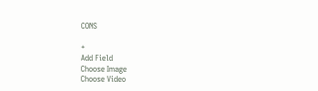CONS

+
Add Field
Choose Image
Choose Video